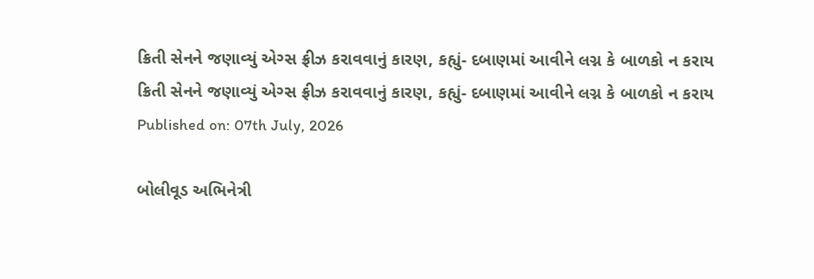ક્રિતી સેનને જણાવ્યું એગ્સ ફ્રીઝ કરાવવાનું કારણ, કહ્યું- દબાણમાં આવીને લગ્ન કે બાળકો ન કરાય
ક્રિતી સેનને જણાવ્યું એગ્સ ફ્રીઝ કરાવવાનું કારણ, કહ્યું- દબાણમાં આવીને લગ્ન કે બાળકો ન કરાય
Published on: 07th July, 2026

બોલીવૂડ અભિનેત્રી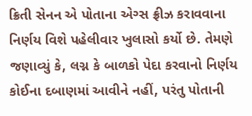ક્રિતી સેનન એ પોતાના એગ્સ ફ્રીઝ કરાવવાના નિર્ણય વિશે પહેલીવાર ખુલાસો કર્યો છે. તેમણે જણાવ્યું કે, લગ્ન કે બાળકો પેદા કરવાનો નિર્ણય કોઈના દબાણમાં આવીને નહીં, પરંતુ પોતાની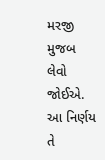મરજી મુજબ લેવો જોઈએ. આ નિર્ણય તે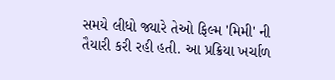સમયે લીધો જ્યારે તેઓ ફિલ્મ 'મિમી' ની તૈયારી કરી રહી હતી. આ પ્રક્રિયા ખર્ચાળ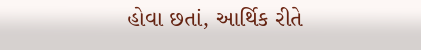હોવા છતાં, આર્થિક રીતે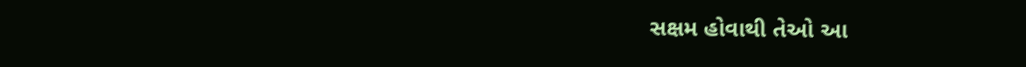સક્ષમ હોવાથી તેઓ આ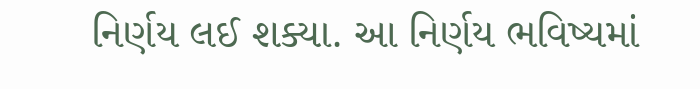નિર્ણય લઈ શક્યા. આ નિર્ણય ભવિષ્યમાં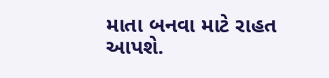માતા બનવા માટે રાહત આપશે.